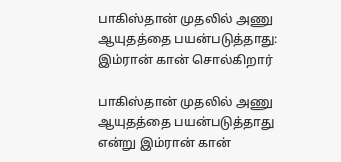பாகிஸ்தான் முதலில் அணு ஆயுதத்தை பயன்படுத்தாது: இம்ரான் கான் சொல்கிறார்

பாகிஸ்தான் முதலில் அணு ஆயுதத்தை பயன்படுத்தாது என்று இம்ரான் கான்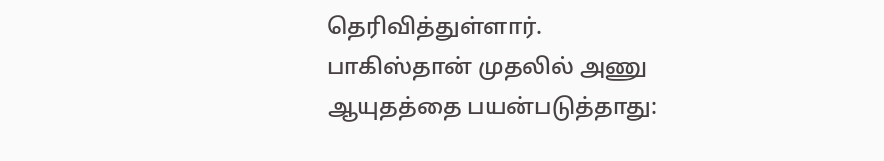தெரிவித்துள்ளார்.
பாகிஸ்தான் முதலில் அணு ஆயுதத்தை பயன்படுத்தாது: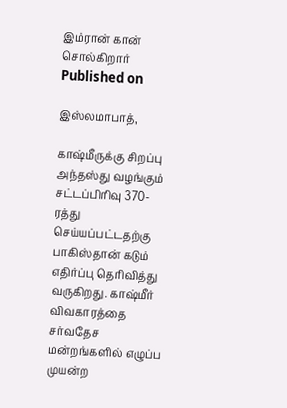இம்ரான் கான் சொல்கிறார்
Published on

இஸ்லமாபாத்,

காஷ்மீருக்கு சிறப்பு அந்தஸ்து வழங்கும் சட்டப்பிரிவு 370-ரத்து செய்யப்பட்டதற்கு பாகிஸ்தான் கடும் எதிர்ப்பு தெரிவித்து வருகிறது. காஷ்மீர் விவகாரத்தை சர்வதேச மன்றங்களில் எழுப்ப முயன்ற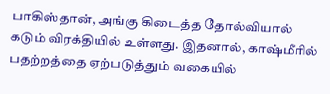பாகிஸ்தான், அங்கு கிடைத்த தோல்வியால் கடும் விரக்தியில் உள்ளது. இதனால், காஷ்மீரில் பதற்றத்தை ஏற்படுத்தும் வகையில்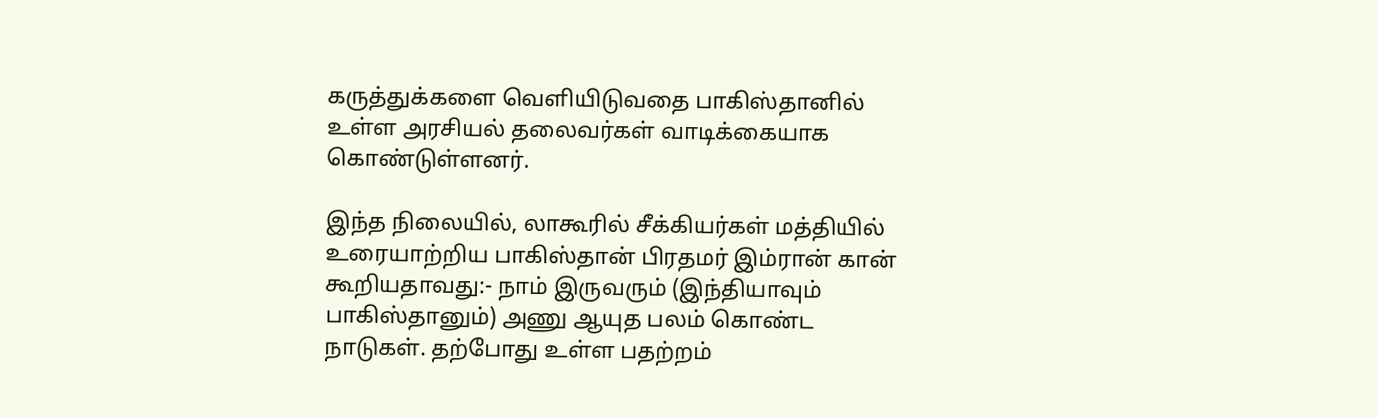கருத்துக்களை வெளியிடுவதை பாகிஸ்தானில் உள்ள அரசியல் தலைவர்கள் வாடிக்கையாக கொண்டுள்ளனர்.

இந்த நிலையில், லாகூரில் சீக்கியர்கள் மத்தியில் உரையாற்றிய பாகிஸ்தான் பிரதமர் இம்ரான் கான் கூறியதாவது:- நாம் இருவரும் (இந்தியாவும் பாகிஸ்தானும்) அணு ஆயுத பலம் கொண்ட நாடுகள். தற்போது உள்ள பதற்றம்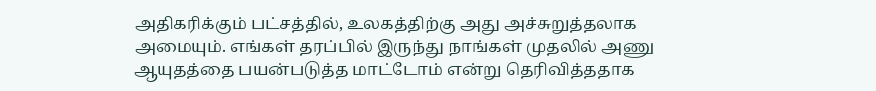அதிகரிக்கும் பட்சத்தில், உலகத்திற்கு அது அச்சுறுத்தலாக அமையும். எங்கள் தரப்பில் இருந்து நாங்கள் முதலில் அணு ஆயுதத்தை பயன்படுத்த மாட்டோம் என்று தெரிவித்ததாக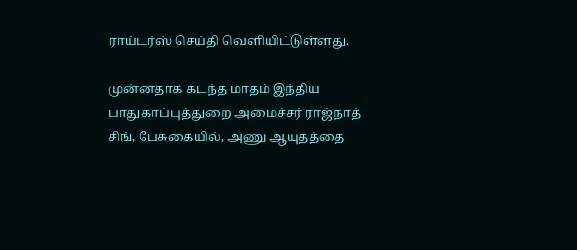ராய்டர்ஸ் செய்தி வெளியிட்டுள்ளது.

முன்னதாக கடந்த மாதம் இந்திய பாதுகாப்புத்துறை அமைச்சர் ராஜ்நாத் சிங், பேசுகையில், அணு ஆயுதத்தை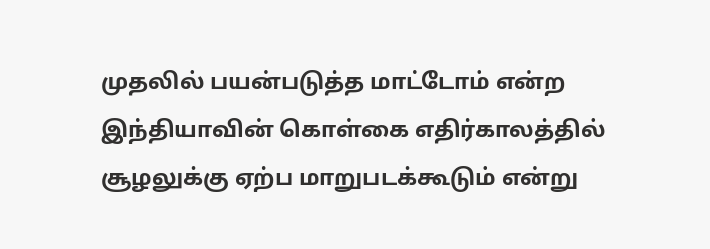முதலில் பயன்படுத்த மாட்டோம் என்ற இந்தியாவின் கொள்கை எதிர்காலத்தில் சூழலுக்கு ஏற்ப மாறுபடக்கூடும் என்று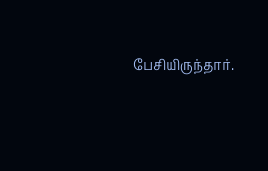பேசியிருந்தார்.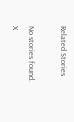Related Stories

No stories found.
X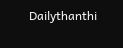Dailythanthi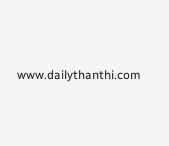www.dailythanthi.com